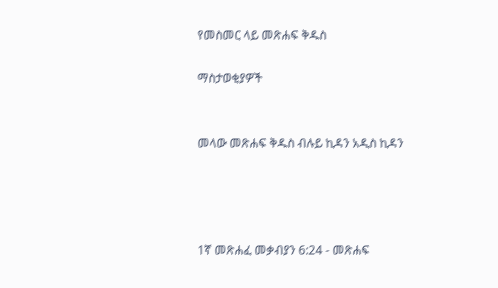የመስመር ላይ መጽሐፍ ቅዱስ

ማስታወቂያዎች


መላው መጽሐፍ ቅዱስ ብሉይ ኪዳን አዲስ ኪዳን




1ኛ መጽሐፈ መቃብያን 6:24 - መጽሐፍ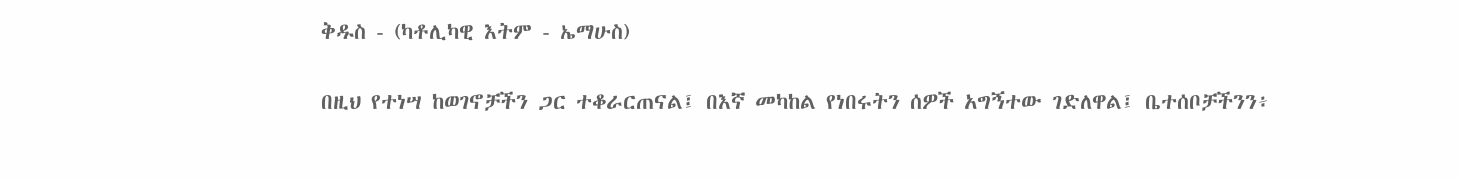ቅዱስ - (ካቶሊካዊ እትም - ኤማሁስ)

በዚህ የተነሣ ከወገኖቻችን ጋር ተቆራርጠናል፤ በእኛ መካከል የነበሩትን ሰዎች አግኝተው ገድለዋል፤ ቤተሰቦቻችንን፥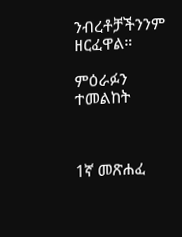ንብረቶቻችንንም ዘርፈዋል።

ምዕራፉን ተመልከት



1ኛ መጽሐፈ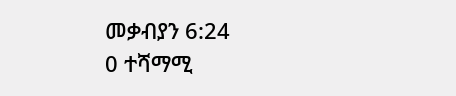መቃብያን 6:24
0 ተሻማሚ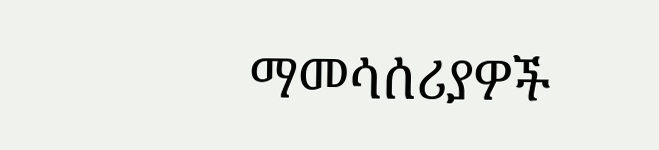ማመሳሰሪያዎች